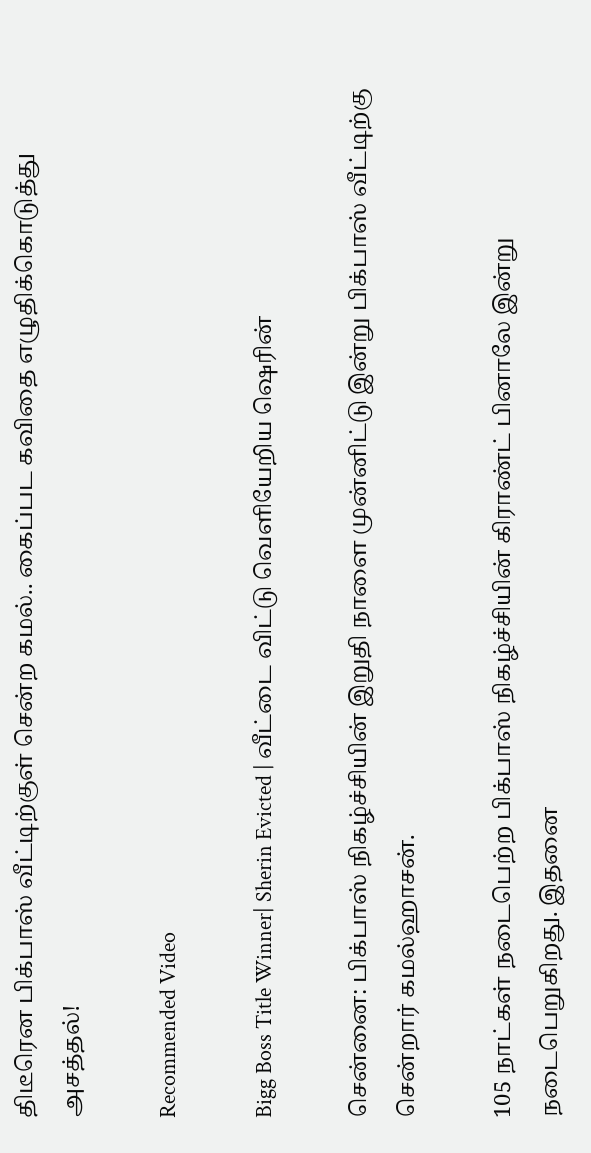திடீரென பிக்பாஸ் வீட்டிற்குள் சென்ற கமல்.. கைப்பட கவிதை எழுதிக்கொடுத்து அசத்தல்!

Recommended Video

Bigg Boss Title Winner| Sherin Evicted | வீட்டை விட்டு வெளியேறிய ஷெரின்

சென்னை: பிக்பாஸ் நிகழ்ச்சியின் இறுதி நாளை முன்னிட்டு இன்று பிக்பாஸ் வீட்டிற்கு சென்றார் கமல்ஹாசன்.

105 நாட்கள் நடைபெற்ற பிக்பாஸ் நிகழ்ச்சியின் கிராண்ட் பினாலே இன்று நடைபெறுகிறது. இதனை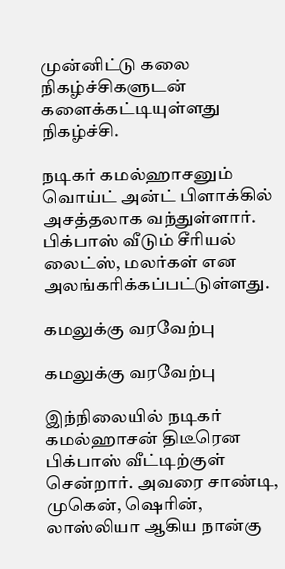முன்னிட்டு கலை நிகழ்ச்சிகளுடன் களைக்கட்டியுள்ளது நிகழ்ச்சி.

நடிகர் கமல்ஹாசனும் வொய்ட் அன்ட் பிளாக்கில் அசத்தலாக வந்துள்ளார். பிக்பாஸ் வீடும் சீரியல் லைட்ஸ், மலர்கள் என அலங்கரிக்கப்பட்டுள்ளது.

கமலுக்கு வரவேற்பு

கமலுக்கு வரவேற்பு

இந்நிலையில் நடிகர் கமல்ஹாசன் திடீரென பிக்பாஸ் வீட்டிற்குள் சென்றார். அவரை சாண்டி, முகென், ஷெரின், லாஸ்லியா ஆகிய நான்கு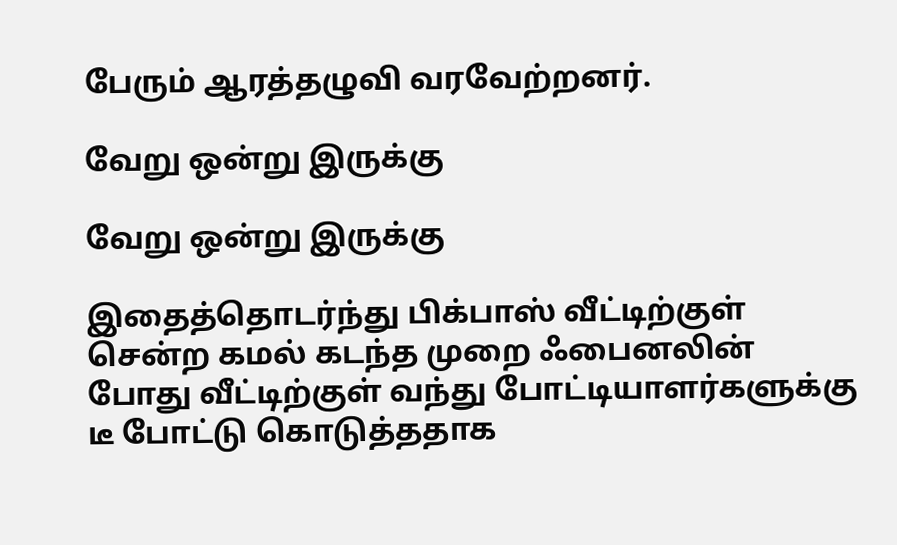பேரும் ஆரத்தழுவி வரவேற்றனர்.

வேறு ஒன்று இருக்கு

வேறு ஒன்று இருக்கு

இதைத்தொடர்ந்து பிக்பாஸ் வீட்டிற்குள் சென்ற கமல் கடந்த முறை ஃபைனலின் போது வீட்டிற்குள் வந்து போட்டியாளர்களுக்கு டீ போட்டு கொடுத்ததாக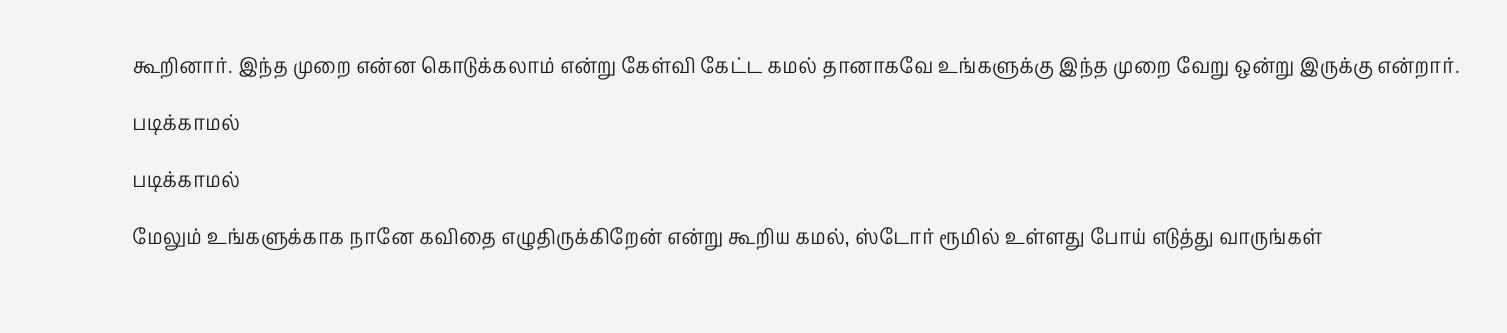கூறினார். இந்த முறை என்ன கொடுக்கலாம் என்று கேள்வி கேட்ட கமல் தானாகவே உங்களுக்கு இந்த முறை வேறு ஒன்று இருக்கு என்றார்.

படிக்காமல்

படிக்காமல்

மேலும் உங்களுக்காக நானே கவிதை எழுதிருக்கிறேன் என்று கூறிய கமல், ஸ்டோர் ரூமில் உள்ளது போய் எடுத்து வாருங்கள்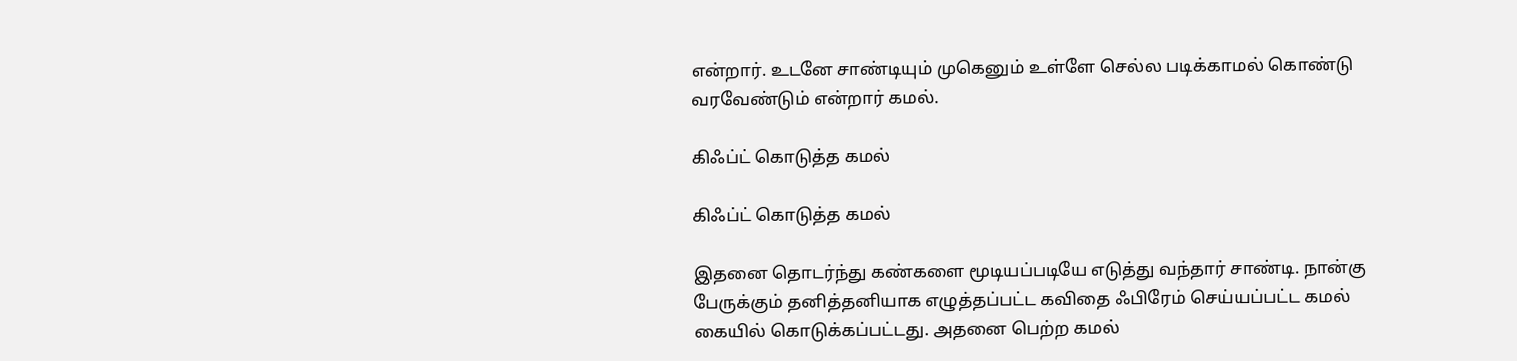என்றார். உடனே சாண்டியும் முகெனும் உள்ளே செல்ல படிக்காமல் கொண்டு வரவேண்டும் என்றார் கமல்.

கிஃப்ட் கொடுத்த கமல்

கிஃப்ட் கொடுத்த கமல்

இதனை தொடர்ந்து கண்களை மூடியப்படியே எடுத்து வந்தார் சாண்டி. நான்கு பேருக்கும் தனித்தனியாக எழுத்தப்பட்ட கவிதை ஃபிரேம் செய்யப்பட்ட கமல் கையில் கொடுக்கப்பட்டது. அதனை பெற்ற கமல்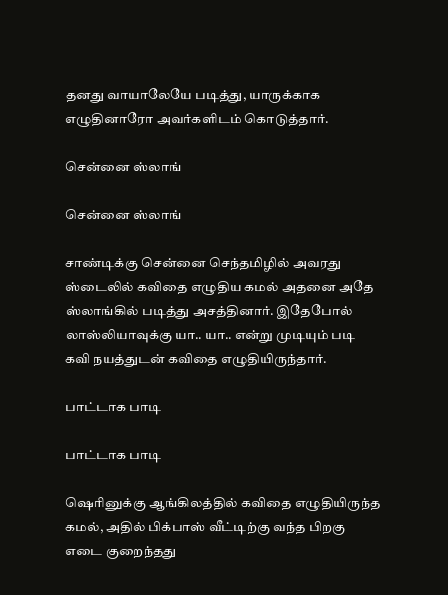தனது வாயாலேயே படித்து, யாருக்காக எழுதினாரோ அவர்களிடம் கொடுத்தார்.

சென்னை ஸ்லாங்

சென்னை ஸ்லாங்

சாண்டிக்கு சென்னை செந்தமிழில் அவரது ஸ்டைலில் கவிதை எழுதிய கமல் அதனை அதே ஸ்லாங்கில் படித்து அசத்தினார். இதேபோல் லாஸ்லியாவுக்கு யா.. யா.. என்று முடியும் படி கவி நயத்துடன் கவிதை எழுதியிருந்தார்.

பாட்டாக பாடி

பாட்டாக பாடி

ஷெரினுக்கு ஆங்கிலத்தில் கவிதை எழுதியிருந்த கமல், அதில் பிக்பாஸ் வீட்டிற்கு வந்த பிறகு எடை குறைந்தது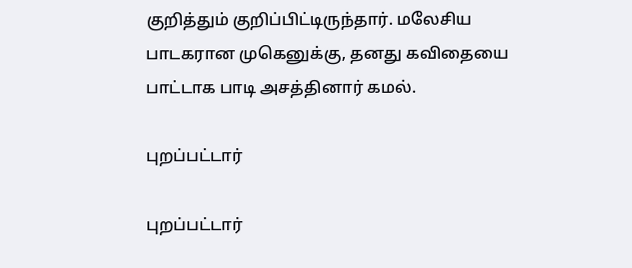குறித்தும் குறிப்பிட்டிருந்தார். மலேசிய பாடகரான முகெனுக்கு, தனது கவிதையை பாட்டாக பாடி அசத்தினார் கமல்.

புறப்பட்டார்

புறப்பட்டார்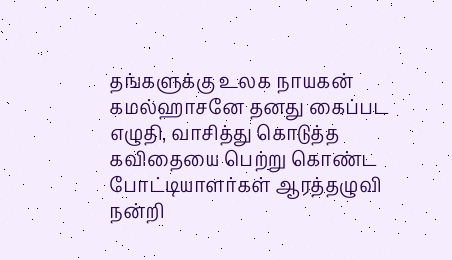தங்களுக்கு உலக நாயகன் கமல்ஹாசனே தனது கைப்பட எழுதி, வாசித்து கொடுத்த கவிதையை பெற்று கொண்ட போட்டியாளர்கள் ஆரத்தழுவி நன்றி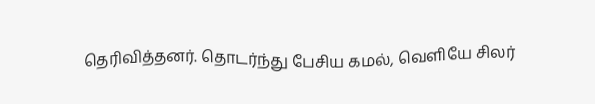தெரிவித்தனர். தொடர்ந்து பேசிய கமல், வெளியே சிலர்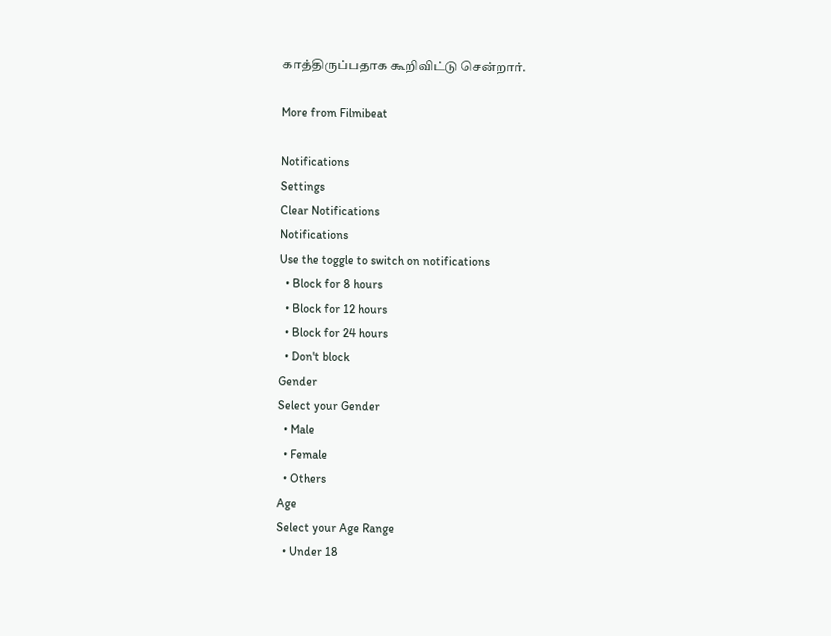காத்திருப்பதாக கூறிவிட்டு சென்றார்.

More from Filmibeat

Notifications
Settings
Clear Notifications
Notifications
Use the toggle to switch on notifications
  • Block for 8 hours
  • Block for 12 hours
  • Block for 24 hours
  • Don't block
Gender
Select your Gender
  • Male
  • Female
  • Others
Age
Select your Age Range
  • Under 18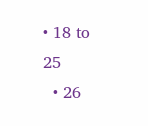• 18 to 25
  • 26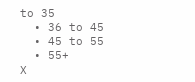to 35
  • 36 to 45
  • 45 to 55
  • 55+
X